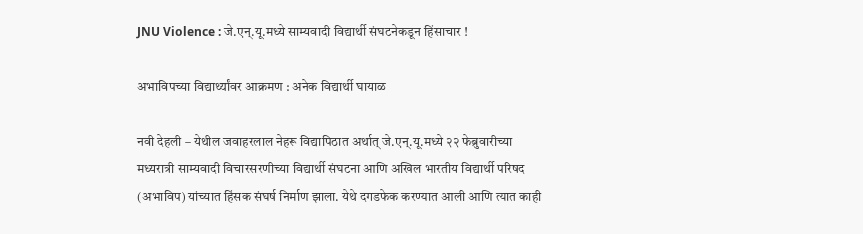JNU Violence : जे.एन्.यू.मध्ये साम्यवादी विद्यार्थी संघटनेकडून हिंसाचार !

अभाविपच्या विद्यार्थ्यांवर आक्रमण : अनेक विद्यार्थी घायाळ

नवी देहली – येथील जवाहरलाल नेहरू विद्यापिठात अर्थात् जे.एन्.यू.मध्ये २२ फेब्रुवारीच्या मध्यरात्री साम्यवादी विचारसरणीच्या विद्यार्थी संघटना आणि अखिल भारतीय विद्यार्थी परिषद (अभाविप) यांच्यात हिंसक संघर्ष निर्माण झाला. येथे दगडफेक करण्यात आली आणि त्यात काही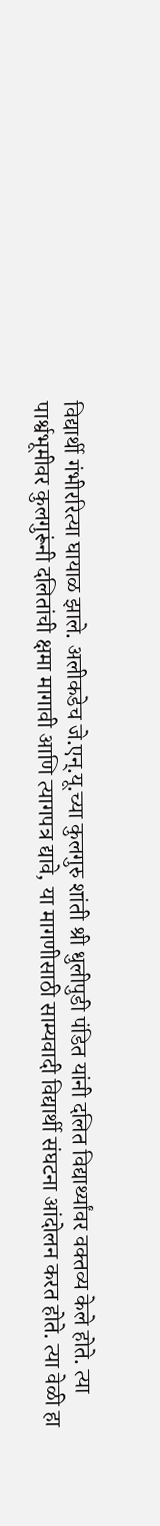विद्यार्थी गंभीररित्या घायाळ झाले. अलीकडेच जे.एन्.यू.च्या कुलगुरु शांती श्री धुलीपुडी पंडित यांनी दलित विद्यार्थ्यांवर वक्तव्य केले होते. त्या पार्श्वभूमीवर कुलगुरूंनी दलितांची क्षमा मागावी आणि त्यागपत्र द्यावे, या मागणीसाठी साम्यवादी विद्यार्थी संघटना आंदोलन करत होते. त्या वेळी हा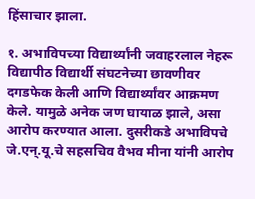हिंसाचार झाला.

१. अभाविपच्या विद्यार्थ्यांनी जवाहरलाल नेहरू विद्यापीठ विद्यार्थी संघटनेच्या छावणीवर दगडफेक केली आणि विद्यार्थ्यांवर आक्रमण केले. यामुळे अनेक जण घायाळ झाले, असा आरोप करण्यात आला. दुसरीकडे अभाविपचे जे.एन्.यू.चे सहसचिव वैभव मीना यांनी आरोप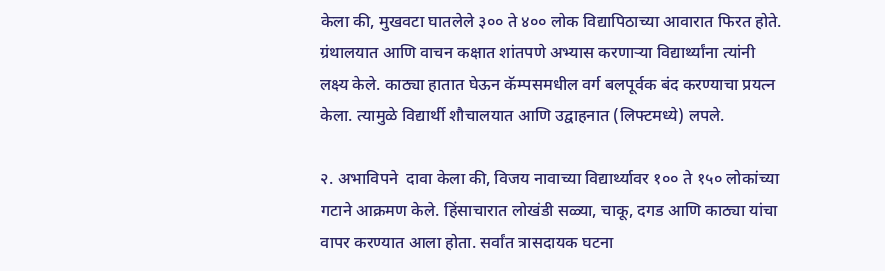केला की, मुखवटा घातलेले ३०० ते ४०० लोक विद्यापिठाच्या आवारात फिरत होते. ग्रंथालयात आणि वाचन कक्षात शांतपणे अभ्यास करणार्‍या विद्यार्थ्यांना त्यांनी लक्ष्य केले. काठ्या हातात घेऊन कॅम्पसमधील वर्ग बलपूर्वक बंद करण्याचा प्रयत्न केला. त्यामुळे विद्यार्थी शौचालयात आणि उद्वाहनात (लिफ्टमध्ये) लपले.

२. अभाविपने  दावा केला की, विजय नावाच्या विद्यार्थ्यावर १०० ते १५० लोकांच्या गटाने आक्रमण केले. हिंसाचारात लोखंडी सळ्या, चाकू, दगड आणि काठ्या यांचा वापर करण्यात आला होता. सर्वांत त्रासदायक घटना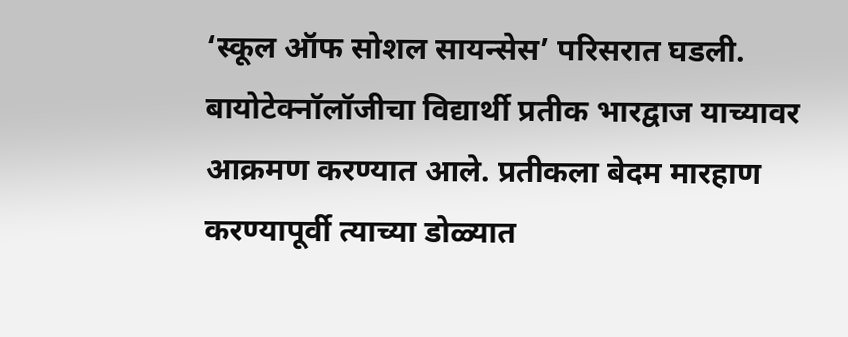‘स्कूल ऑफ सोशल सायन्सेस’ परिसरात घडली. बायोटेक्नॉलॉजीचा विद्यार्थी प्रतीक भारद्वाज याच्यावर आक्रमण करण्यात आले. प्रतीकला बेदम मारहाण करण्यापूर्वी त्याच्या डोळ्यात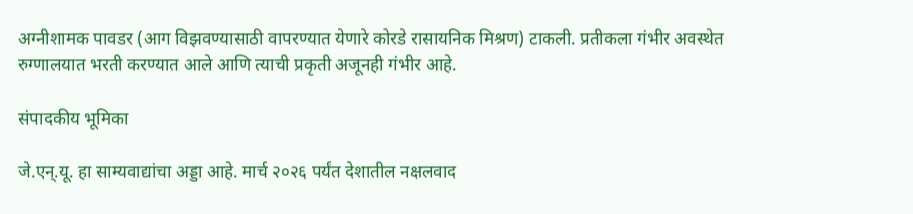अग्नीशामक पावडर (आग विझवण्यासाठी वापरण्यात येणारे कोरडे रासायनिक मिश्रण) टाकली. प्रतीकला गंभीर अवस्थेत रुग्णालयात भरती करण्यात आले आणि त्याची प्रकृती अजूनही गंभीर आहे.

संपादकीय भूमिका

जे.एन्.यू. हा साम्यवाद्यांचा अड्डा आहे. मार्च २०२६ पर्यंत देशातील नक्षलवाद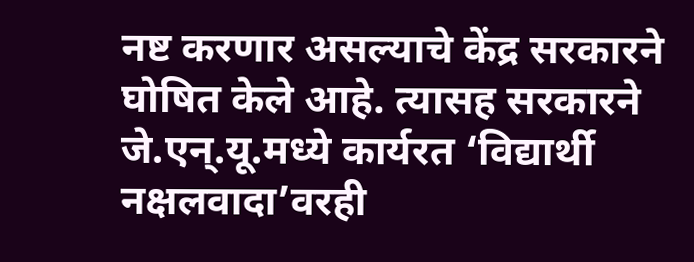नष्ट करणार असल्याचे केंद्र सरकारने घोषित केले आहे. त्यासह सरकारने जे.एन्.यू.मध्ये कार्यरत ‘विद्यार्थी नक्षलवादा’वरही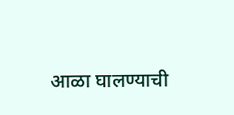आळा घालण्याची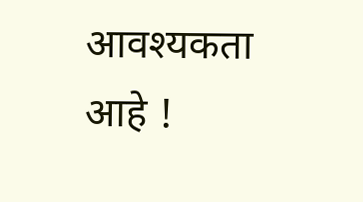आवश्यकता आहे !